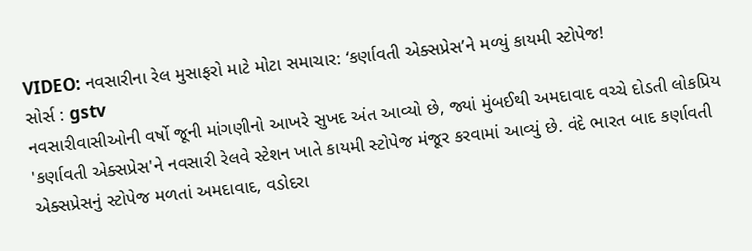VIDEO: નવસારીના રેલ મુસાફરો માટે મોટા સમાચાર: ‘કર્ણાવતી એક્સપ્રેસ’ને મળ્યું કાયમી સ્ટોપેજ!
સોર્સ : gstv
નવસારીવાસીઓની વર્ષો જૂની માંગણીનો આખરે સુખદ અંત આવ્યો છે, જ્યાં મુંબઈથી અમદાવાદ વચ્ચે દોડતી લોકપ્રિય 'કર્ણાવતી એક્સપ્રેસ'ને નવસારી રેલવે સ્ટેશન ખાતે કાયમી સ્ટોપેજ મંજૂર કરવામાં આવ્યું છે. વંદે ભારત બાદ કર્ણાવતી એક્સપ્રેસનું સ્ટોપેજ મળતાં અમદાવાદ, વડોદરા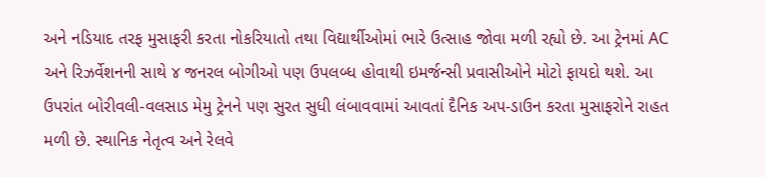અને નડિયાદ તરફ મુસાફરી કરતા નોકરિયાતો તથા વિદ્યાર્થીઓમાં ભારે ઉત્સાહ જોવા મળી રહ્યો છે. આ ટ્રેનમાં AC અને રિઝર્વેશનની સાથે ૪ જનરલ બોગીઓ પણ ઉપલબ્ધ હોવાથી ઇમર્જન્સી પ્રવાસીઓને મોટો ફાયદો થશે. આ ઉપરાંત બોરીવલી-વલસાડ મેમુ ટ્રેનને પણ સુરત સુધી લંબાવવામાં આવતાં દૈનિક અપ-ડાઉન કરતા મુસાફરોને રાહત મળી છે. સ્થાનિક નેતૃત્વ અને રેલવે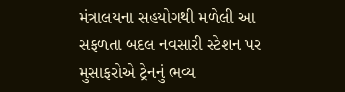મંત્રાલયના સહયોગથી મળેલી આ સફળતા બદલ નવસારી સ્ટેશન પર મુસાફરોએ ટ્રેનનું ભવ્ય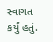સ્વાગત કર્યું હતું.